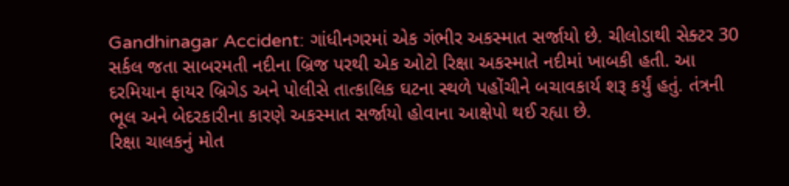Gandhinagar Accident: ગાંધીનગરમાં એક ગંભીર અકસ્માત સર્જાયો છે. ચીલોડાથી સેક્ટર 30 સર્કલ જતા સાબરમતી નદીના બ્રિજ પરથી એક ઓટો રિક્ષા અકસ્માતે નદીમાં ખાબકી હતી. આ દરમિયાન ફાયર બ્રિગેડ અને પોલીસે તાત્કાલિક ઘટના સ્થળે પહોંચીને બચાવકાર્ય શરૂ કર્યું હતું. તંત્રની ભૂલ અને બેદરકારીના કારણે અકસ્માત સર્જાયો હોવાના આક્ષેપો થઈ રહ્યા છે.
રિક્ષા ચાલકનું મોત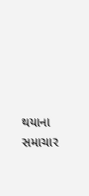થયાના સમાચાર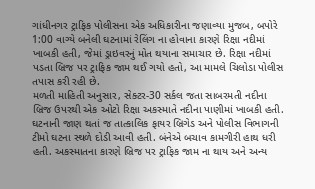ગાંધીનગર ટ્રાફિક પોલીસના એક અધિકારીના જણાવ્યા મુજબ, બપોરે 1:00 વાગ્યે બનેલી ઘટનામાં રેલિંગ ના હોવાના કારણે રિક્ષા નદીમાં ખાબકી હતી, જેમાં ડ્રાઇવરનું મોત થયાના સમાચાર છે. રિક્ષા નદીમાં પડતા બ્રિજ પર ટ્રાફિક જામ થઈ ગયો હતો, આ મામલે ચિલોડા પોલીસ તપાસ કરી રહી છે.
મળતી માહિતી અનુસાર, સેક્ટર-30 સર્કલ જતા સાબરમતી નદીના બ્રિજ ઉપરથી એક ઓટો રિક્ષા અકસ્માતે નદીના પાણીમાં ખાબકી હતી. ઘટનાની જાણ થતાં જ તાત્કાલિક ફાયર બ્રિગેડ અને પોલીસ વિભાગની ટીમો ઘટના સ્થળે દોડી આવી હતી. બંનેએ બચાવ કામગીરી હાથ ધરી હતી. અકસ્માતના કારણે બ્રિજ પર ટ્રાફિક જામ ના થાય અને અન્ય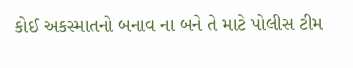કોઈ અકસ્માતનો બનાવ ના બને તે માટે પોલીસ ટીમ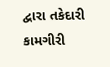દ્વારા તકેદારી કામગીરી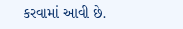કરવામાં આવી છે.